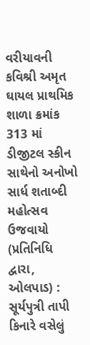વરીયાવની કવિશ્રી અમૃત ઘાયલ પ્રાથમિક શાળા ક્રમાંક 313 માં ડીજીટલ સ્કીન સાથેનો અનોખો સાર્ધ શતાબ્દી મહોત્સવ ઉજવાયો
(પ્રતિનિધિ દ્વારા, ઓલપાડ) : સૂર્યપુત્રી તાપી કિનારે વસેલું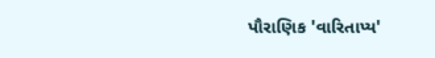પૌરાણિક 'વારિતાપ્ય'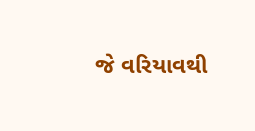જે વરિયાવથી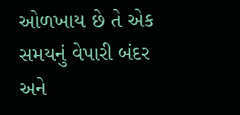ઓળખાય છે તે એક સમયનું વેપારી બંદર અને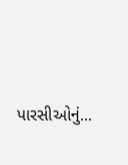પારસીઓનું...